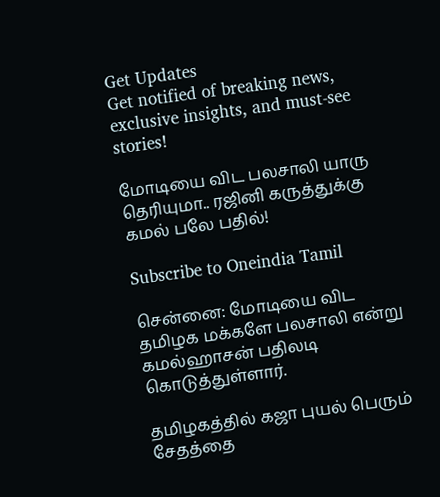Get Updates
Get notified of breaking news, exclusive insights, and must-see stories!

மோடியை விட பலசாலி யாரு தெரியுமா.. ரஜினி கருத்துக்கு கமல் பலே பதில்!

Subscribe to Oneindia Tamil

சென்னை: மோடியை விட தமிழக மக்களே பலசாலி என்று கமல்ஹாசன் பதிலடி கொடுத்துள்ளார்.

தமிழகத்தில் கஜா புயல் பெரும் சேதத்தை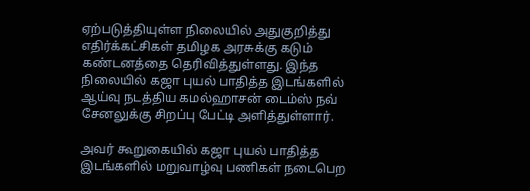ஏற்படுத்தியுள்ள நிலையில் அதுகுறித்து எதிர்க்கட்சிகள் தமிழக அரசுக்கு கடும் கண்டனத்தை தெரிவித்துள்ளது. இந்த நிலையில் கஜா புயல் பாதித்த இடங்களில் ஆய்வு நடத்திய கமல்ஹாசன் டைம்ஸ் நவ் சேனலுக்கு சிறப்பு பேட்டி அளித்துள்ளார்.

அவர் கூறுகையில் கஜா புயல் பாதித்த இடங்களில் மறுவாழ்வு பணிகள் நடைபெற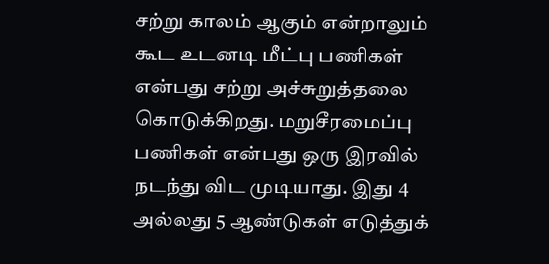சற்று காலம் ஆகும் என்றாலும் கூட உடனடி மீட்பு பணிகள் என்பது சற்று அச்சுறுத்தலை கொடுக்கிறது. மறுசீரமைப்பு பணிகள் என்பது ஒரு இரவில் நடந்து விட முடியாது. இது 4 அல்லது 5 ஆண்டுகள் எடுத்துக்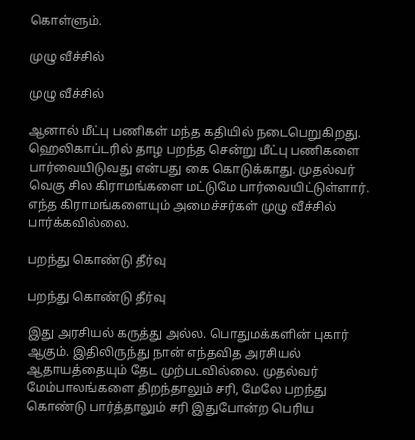கொள்ளும்.

முழு வீச்சில்

முழு வீச்சில்

ஆனால் மீட்பு பணிகள் மந்த கதியில் நடைபெறுகிறது. ஹெலிகாப்டரில் தாழ பறந்த சென்று மீட்பு பணிகளை பார்வையிடுவது என்பது கை கொடுக்காது. முதல்வர் வெகு சில கிராமங்களை மட்டுமே பார்வையிட்டுள்ளார். எந்த கிராமங்களையும் அமைச்சர்கள் முழு வீச்சில் பார்க்கவில்லை.

பறந்து கொண்டு தீர்வு

பறந்து கொண்டு தீர்வு

இது அரசியல் கருத்து அல்ல. பொதுமக்களின் புகார் ஆகும். இதிலிருந்து நான் எந்தவித அரசியல் ஆதாயத்தையும் தேட முற்படவில்லை. முதல்வர் மேம்பாலங்களை திறந்தாலும் சரி, மேலே பறந்து கொண்டு பார்த்தாலும் சரி இதுபோன்ற பெரிய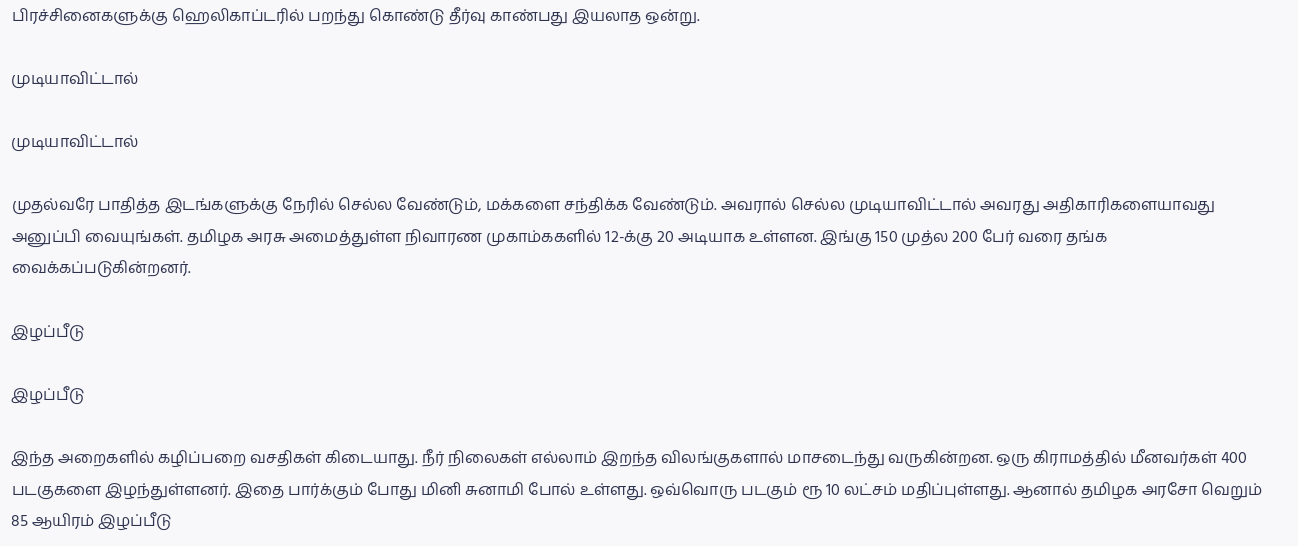பிரச்சினைகளுக்கு ஹெலிகாப்டரில் பறந்து கொண்டு தீர்வு காண்பது இயலாத ஒன்று.

முடியாவிட்டால்

முடியாவிட்டால்

முதல்வரே பாதித்த இடங்களுக்கு நேரில் செல்ல வேண்டும், மக்களை சந்திக்க வேண்டும். அவரால் செல்ல முடியாவிட்டால் அவரது அதிகாரிகளையாவது அனுப்பி வையுங்கள். தமிழக அரசு அமைத்துள்ள நிவாரண முகாம்ககளில் 12-க்கு 20 அடியாக உள்ளன. இங்கு 150 முத்ல 200 பேர் வரை தங்க வைக்கப்படுகின்றனர்.

இழப்பீடு

இழப்பீடு

இந்த அறைகளில் கழிப்பறை வசதிகள் கிடையாது. நீர் நிலைகள் எல்லாம் இறந்த விலங்குகளால் மாசடைந்து வருகின்றன. ஒரு கிராமத்தில் மீனவர்கள் 400 படகுகளை இழந்துள்ளனர். இதை பார்க்கும் போது மினி சுனாமி போல் உள்ளது. ஒவ்வொரு படகும் ரூ 10 லட்சம் மதிப்புள்ளது. ஆனால் தமிழக அரசோ வெறும் 85 ஆயிரம் இழப்பீடு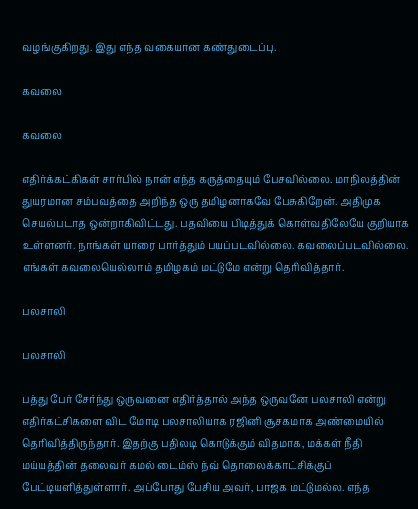வழங்குகிறது. இது எந்த வகையான கண்துடைப்பு.

கவலை

கவலை

எதிர்க்கட்கிகள் சார்பில் நான் எந்த கருத்தையும் பேசவில்லை. மாநிலத்தின் துயரமான சம்பவத்தை அறிந்த ஒரு தமிழனாகவே பேசுகிறேன். அதிமுக செயல்படாத ஒன்றாகிவிட்டது. பதவியை பிடித்துக் கொள்வதிலேயே குறியாக உள்ளனர். நாங்கள் யாரை பார்த்தும் பயப்படவில்லை. கவலைப்படவில்லை. எங்கள் கவலையெல்லாம் தமிழகம் மட்டுமே என்று தெரிவித்தார்.

பலசாலி

பலசாலி

பத்து பேர் சேர்ந்து ஒருவனை எதிர்த்தால் அந்த ஒருவனே பலசாலி என்று எதிர்கட்சிகளை விட மோடி பலசாலியாக ரஜினி சூசகமாக அண்மையில் தெரிவித்திருந்தார். இதற்கு பதிலடி கொடுக்கும் விதமாக, மக்கள் நீதி மய்யத்தின் தலைவர் கமல் டைம்ஸ் ந்வ் தொலைக்காட்சிக்குப் பேட்டியளித்துள்ளார். அப்போது பேசிய அவர், பாஜக மட்டுமல்ல. எந்த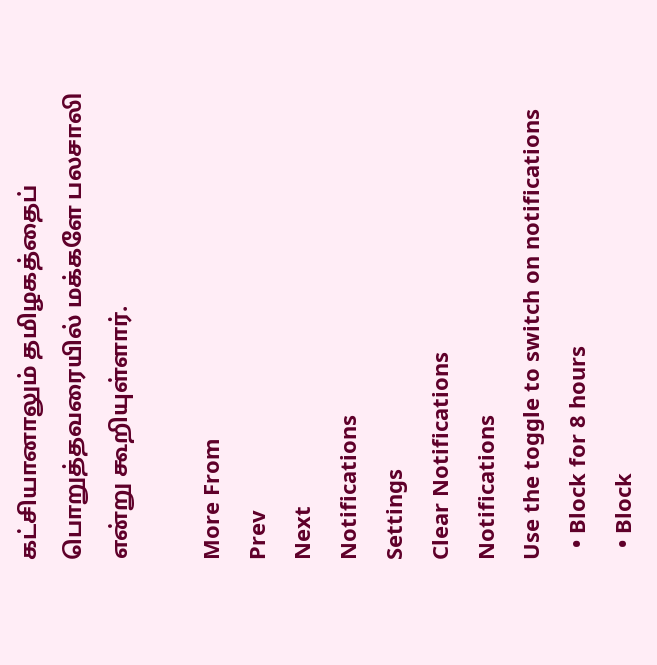கட்சியானாலும் தமிழகத்தைப் பொறுத்தவரையில் மக்களே பலசாலி என்று கூறியுள்ளார்.

More From
Prev
Next
Notifications
Settings
Clear Notifications
Notifications
Use the toggle to switch on notifications
  • Block for 8 hours
  • Block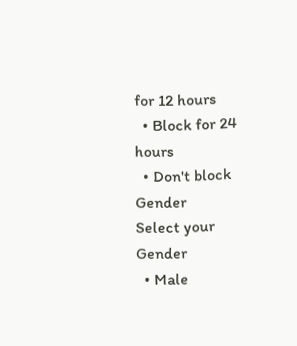for 12 hours
  • Block for 24 hours
  • Don't block
Gender
Select your Gender
  • Male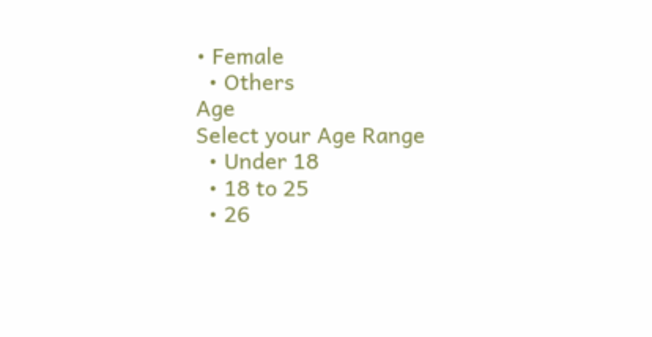• Female
  • Others
Age
Select your Age Range
  • Under 18
  • 18 to 25
  • 26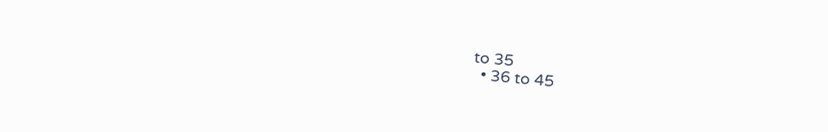to 35
  • 36 to 45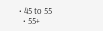• 45 to 55
  • 55+